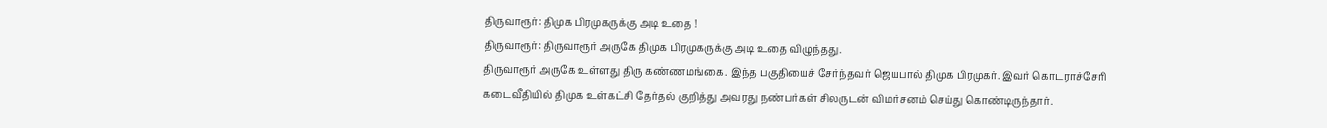திருவாரூர்: திமுக பிரமுகருக்கு அடி உதை !
திருவாரூர்: திருவாரூர் அருகே திமுக பிரமுகருக்கு அடி உதை விழுந்தது.
திருவாரூர் அருகே உள்ளது திரு கண்ணமங்கை. இந்த பகுதியைச் சேர்ந்தவர் ஜெயபால் திமுக பிரமுகர். இவர் கொடராச்சேரி கடைவீதியில் திமுக உள்கட்சி தேர்தல் குறித்து அவரது நண்பர்கள் சிலருடன் விமர்சனம் செய்து கொண்டிருந்தார்.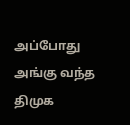அப்போது அங்கு வந்த திமுக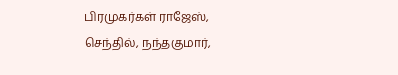பிரமுகர்கள் ராஜேஸ், செந்தில், நந்தகுமார்,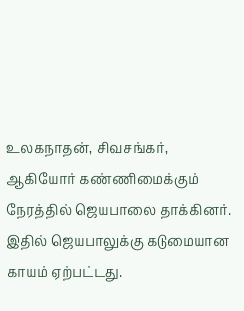உலகநாதன், சிவசங்கர், ஆகியோர் கண்ணிமைக்கும் நேரத்தில் ஜெயபாலை தாக்கினர். இதில் ஜெயபாலுக்கு கடுமையான காயம் ஏற்பட்டது.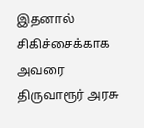இதனால் சிகிச்சைக்காக அவரை திருவாரூர் அரசு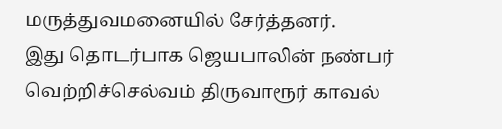மருத்துவமனையில் சேர்த்தனர்.
இது தொடர்பாக ஜெயபாலின் நண்பர் வெற்றிச்செல்வம் திருவாரூர் காவல்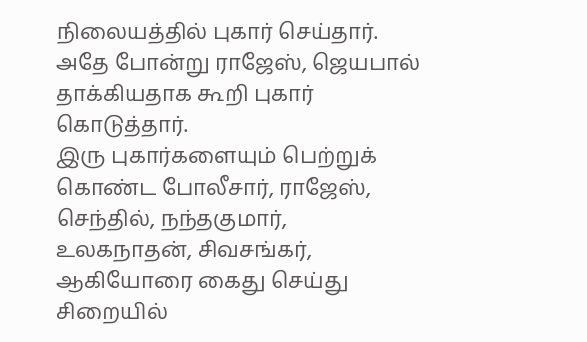நிலையத்தில் புகார் செய்தார். அதே போன்று ராஜேஸ், ஜெயபால் தாக்கியதாக கூறி புகார் கொடுத்தார்.
இரு புகார்களையும் பெற்றுக் கொண்ட போலீசார், ராஜேஸ், செந்தில், நந்தகுமார், உலகநாதன், சிவசங்கர், ஆகியோரை கைது செய்து சிறையில்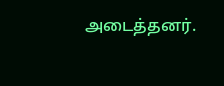அடைத்தனர்.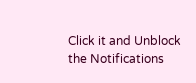Click it and Unblock the Notifications